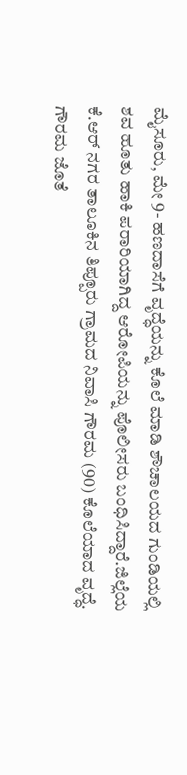ಮೈಸೂರು, ಮೇ 9- ಹಣದಾಸೆಗೆ ವೃದ್ಧೆಯನ್ನು ಕೊಲೆ ಮಾಡಿ ಶೌಚಾಲಯದ ಗುಂಡಿಯಲ್ಲಿ ಶವ ಹೂತು ಹಾಕಿ ಪರಾರಿಯಾಗಿದ್ದ ಆರೋಪಿಯನ್ನು ಪೊಲೀಸರು ಬಂಧಿಸಿದ್ದಾರೆ.ಜಿಲ್ಲೆಯ ಕೆ.ಆರ್ ನಗರ ತಾಲೂಕಿನ ತಿಪ್ಪೂರು ಗ್ರಾಮದ ನಿವಾಸಿ ಗೌರಮ (90) ಕೊಲೆಯಾದ ವೃದ್ಧೆ.
ಗೌರಮ ಜೊತೆ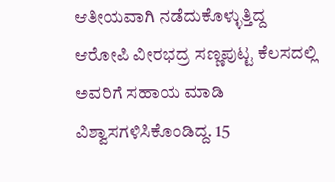ಆತೀಯವಾಗಿ ನಡೆದುಕೊಳ್ಳುತ್ತಿದ್ದ ಆರೋಪಿ ವೀರಭದ್ರ ಸಣ್ಣಪುಟ್ಟ ಕೆಲಸದಲ್ಲಿ ಅವರಿಗೆ ಸಹಾಯ ಮಾಡಿ ವಿಶ್ವಾಸಗಳಿಸಿಕೊಂಡಿದ್ದ. 15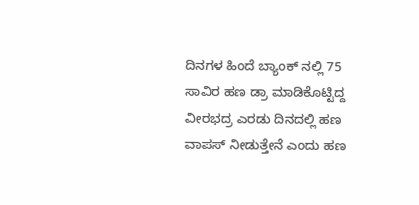ದಿನಗಳ ಹಿಂದೆ ಬ್ಯಾಂಕ್ ನಲ್ಲಿ 75 ಸಾವಿರ ಹಣ ಡ್ರಾ ಮಾಡಿಕೊಟ್ಟಿದ್ದ ವೀರಭದ್ರ ಎರಡು ದಿನದಲ್ಲಿ ಹಣ ವಾಪಸ್ ನೀಡುತ್ತೇನೆ ಎಂದು ಹಣ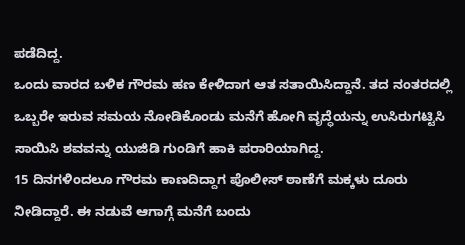ಪಡೆದಿದ್ದ.
ಒಂದು ವಾರದ ಬಳಿಕ ಗೌರಮ ಹಣ ಕೇಳಿದಾಗ ಆತ ಸತಾಯಿಸಿದ್ದಾನೆ. ತದ ನಂತರದಲ್ಲಿ ಒಬ್ಬರೇ ಇರುವ ಸಮಯ ನೋಡಿಕೊಂಡು ಮನೆಗೆ ಹೋಗಿ ವೃದ್ಧೆಯನ್ನು ಉಸಿರುಗಟ್ಟಿಸಿ ಸಾಯಿಸಿ ಶವವನ್ನು ಯುಜಿಡಿ ಗುಂಡಿಗೆ ಹಾಕಿ ಪರಾರಿಯಾಗಿದ್ದ.
15 ದಿನಗಳಿಂದಲೂ ಗೌರಮ ಕಾಣದಿದ್ದಾಗ ಪೊಲೀಸ್ ಠಾಣೆಗೆ ಮಕ್ಕಳು ದೂರು ನೀಡಿದ್ದಾರೆ. ಈ ನಡುವೆ ಆಗಾಗ್ಗೆ ಮನೆಗೆ ಬಂದು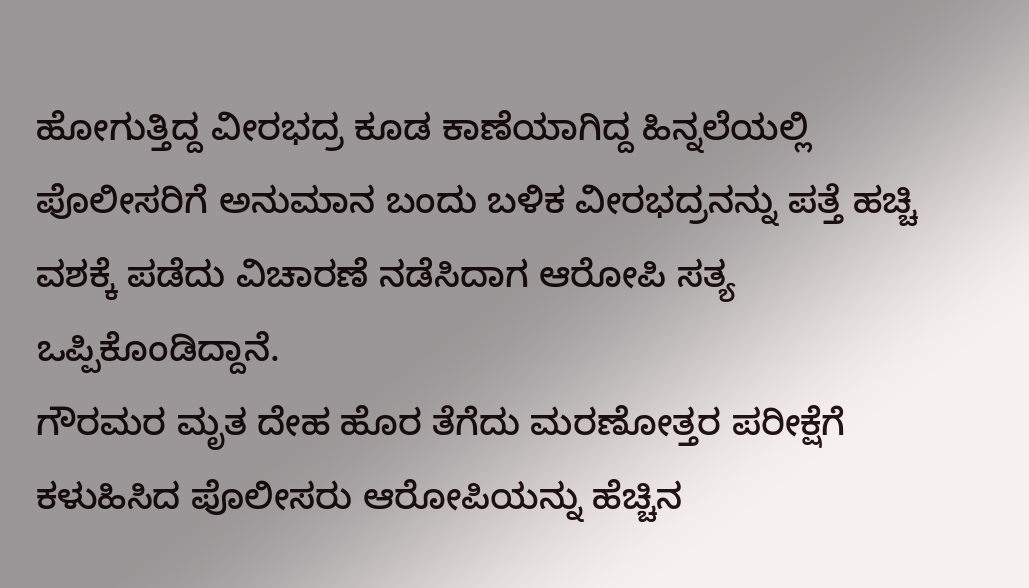ಹೋಗುತ್ತಿದ್ದ ವೀರಭದ್ರ ಕೂಡ ಕಾಣೆಯಾಗಿದ್ದ ಹಿನ್ನಲೆಯಲ್ಲಿ ಪೊಲೀಸರಿಗೆ ಅನುಮಾನ ಬಂದು ಬಳಿಕ ವೀರಭದ್ರನನ್ನು ಪತ್ತೆ ಹಚ್ಚಿ ವಶಕ್ಕೆ ಪಡೆದು ವಿಚಾರಣೆ ನಡೆಸಿದಾಗ ಆರೋಪಿ ಸತ್ಯ ಒಪ್ಪಿಕೊಂಡಿದ್ದಾನೆ.
ಗೌರಮರ ಮೃತ ದೇಹ ಹೊರ ತೆಗೆದು ಮರಣೋತ್ತರ ಪರೀಕ್ಷೆಗೆ ಕಳುಹಿಸಿದ ಪೊಲೀಸರು ಆರೋಪಿಯನ್ನು ಹೆಚ್ಚಿನ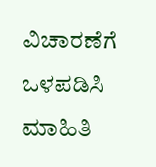ವಿಚಾರಣೆಗೆ ಒಳಪಡಿಸಿ ಮಾಹಿತಿ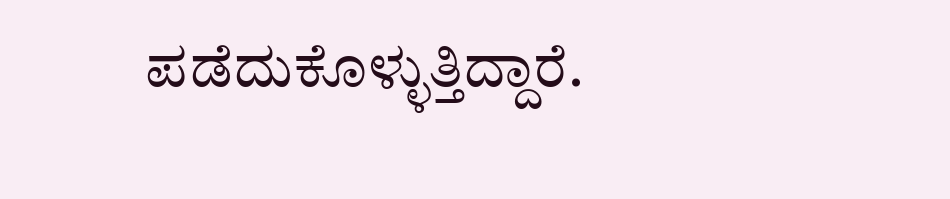ಪಡೆದುಕೊಳ್ಳುತ್ತಿದ್ದಾರೆ.